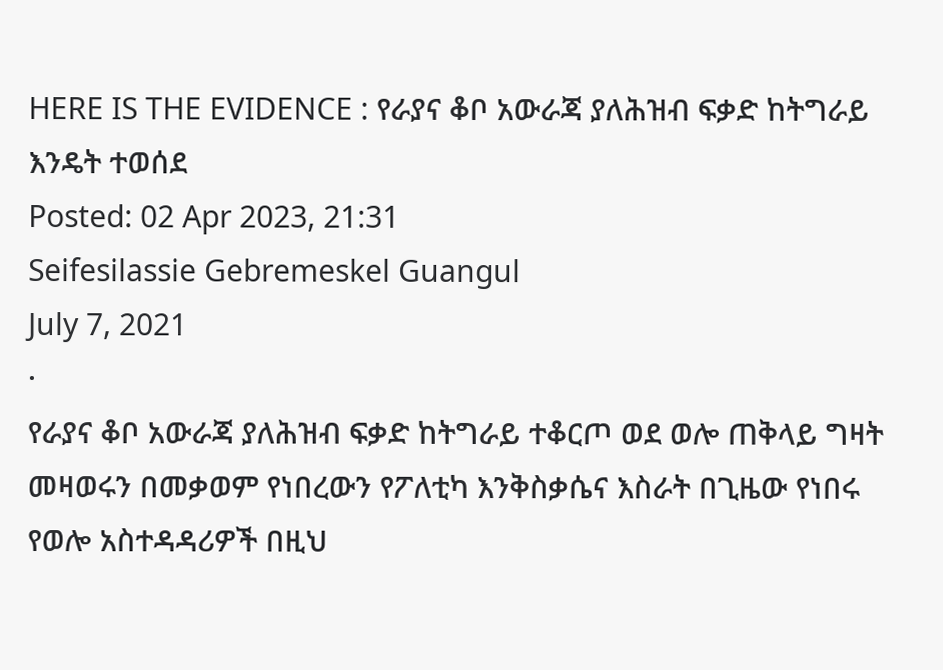HERE IS THE EVIDENCE : የራያና ቆቦ አውራጃ ያለሕዝብ ፍቃድ ከትግራይ እንዴት ተወሰደ
Posted: 02 Apr 2023, 21:31
Seifesilassie Gebremeskel Guangul
July 7, 2021
·
የራያና ቆቦ አውራጃ ያለሕዝብ ፍቃድ ከትግራይ ተቆርጦ ወደ ወሎ ጠቅላይ ግዛት መዛወሩን በመቃወም የነበረውን የፖለቲካ እንቅስቃሴና እስራት በጊዜው የነበሩ የወሎ አስተዳዳሪዎች በዚህ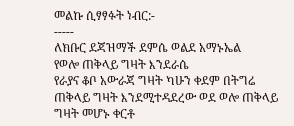መልኩ ሲፃፃፉት ነብር:-
-----
ለክቡር ደጃዝማች ደምሴ ወልደ አማኑኤል
የወሎ ጠቅላይ ግዛት እንደራሴ
የራያና ቆቦ አውራጃ ግዛት ካሁን ቀደም በትግሬ ጠቅላይ ግዛት እንደሚተዳደረው ወደ ወሎ ጠቅላይ ግዛት መሆኑ ቀርቶ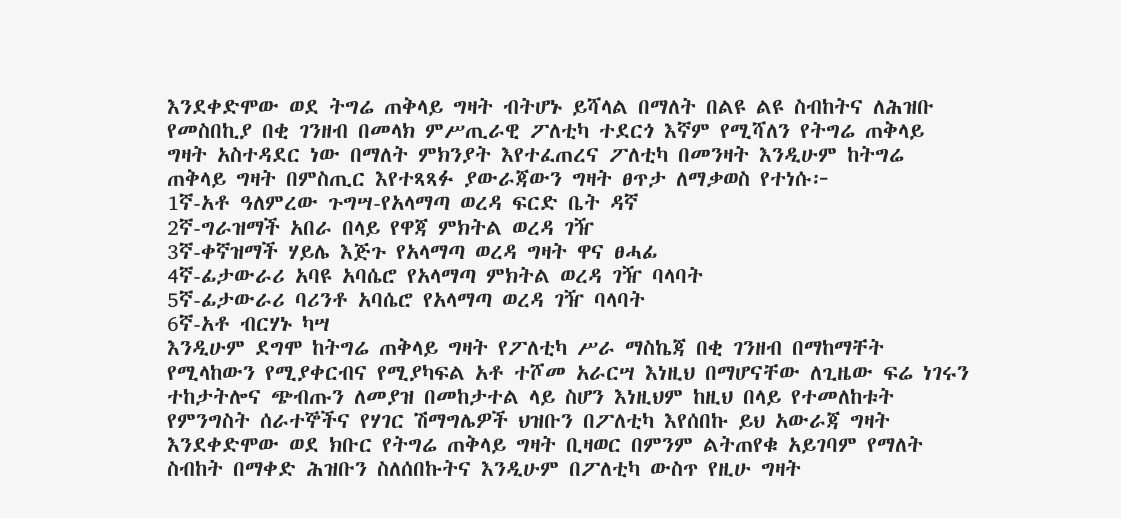እንደቀድሞው ወደ ትግሬ ጠቅላይ ግዛት ብትሆኑ ይሻላል በማለት በልዩ ልዩ ስብከትና ለሕዝቡ የመስበኪያ በቂ ገንዘብ በመላክ ምሥጢራዊ ፖለቲካ ተደርጎ እኛም የሚሻለን የትግሬ ጠቅላይ ግዛት አስተዳደር ነው በማለት ምክንያት እየተፈጠረና ፖለቲካ በመንዛት እንዲሁም ከትግሬ ጠቅላይ ግዛት በምስጢር እየተጻጻፉ ያውራጃውን ግዛት ፀጥታ ለማቃወስ የተነሱ፦
1ኛ-አቶ ዓለምረው ጉግሣ-የአላማጣ ወረዳ ፍርድ ቤት ዳኛ
2ኛ-ግራዝማች አበራ በላይ የዋጃ ምክትል ወረዳ ገዥ
3ኛ-ቀኛዝማች ሃይሌ እጅጉ የአላማጣ ወረዳ ግዛት ዋና ፀሓፊ
4ኛ-ፊታውራሪ አባዩ አባሴሮ የአላማጣ ምክትል ወረዳ ገዥ ባላባት
5ኛ-ፊታውራሪ ባሪንቶ አባሴሮ የአላማጣ ወረዳ ገዥ ባላባት
6ኛ-አቶ ብርሃኑ ካሣ
እንዲሁም ደግሞ ከትግሬ ጠቅላይ ግዛት የፖለቲካ ሥራ ማስኬጃ በቂ ገንዘብ በማከማቸት የሚላከውን የሚያቀርብና የሚያካፍል አቶ ተሾመ አራርሣ እነዚህ በማሆናቸው ለጊዜው ፍሬ ነገሩን ተከታትሎና ጭብጡን ለመያዝ በመከታተል ላይ ስሆን እነዚህም ከዚህ በላይ የተመለከቱት የምንግስት ሰራተኞችና የሃገር ሽማግሌዎች ህዝቡን በፖለቲካ እየሰበኩ ይህ አውራጃ ግዛት እንደቀድሞው ወደ ክቡር የትግሬ ጠቅላይ ግዛት ቢዛወር በምንም ልትጠየቁ አይገባም የማለት ስብከት በማቀድ ሕዝቡን ስለሰበኩትና እንዲሁም በፖለቲካ ውስጥ የዚሁ ግዛት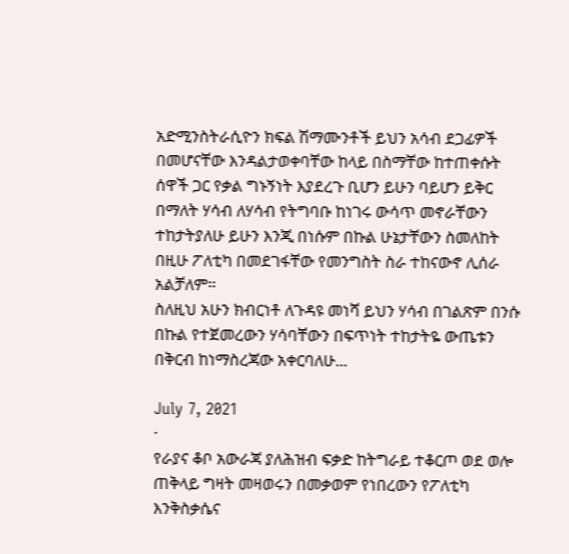አድሚንስትራሲዮን ክፍል ሽማሙንቶች ይህን አሳብ ደጋፊዎች በመሆናቸው እንዳልታወቀባቸው ከላይ በስማቸው ከተጠቀሱት ሰዋች ጋር የቃል ግኑኝነት እያደረጉ ቢሆን ይሁን ባይሆን ይቅር በማለት ሃሳብ ለሃሳብ የትግባቡ ከነገሩ ውሳጥ መኖራቸውን ተከታትያለሁ ይሁን እንጂ በነሱም በኩል ሁኔታቸውን ስመለከት በዚሁ ፖለቲካ በመደገፋቸው የመንግስት ስራ ተከናውኖ ሊሰራ አልቻለም።
ስለዚህ አሁን ክብርነቶ ለጉዳዩ መነሻ ይህን ሃሳብ በገልጽም በንሱ በኩል የተጀመረውን ሃሳባቸውን በፍጥነት ተከታትዬ ውጤቱን በቅርብ ከነማስረጃው አቀርባለሁ...

July 7, 2021
·
የራያና ቆቦ አውራጃ ያለሕዝብ ፍቃድ ከትግራይ ተቆርጦ ወደ ወሎ ጠቅላይ ግዛት መዛወሩን በመቃወም የነበረውን የፖለቲካ እንቅስቃሴና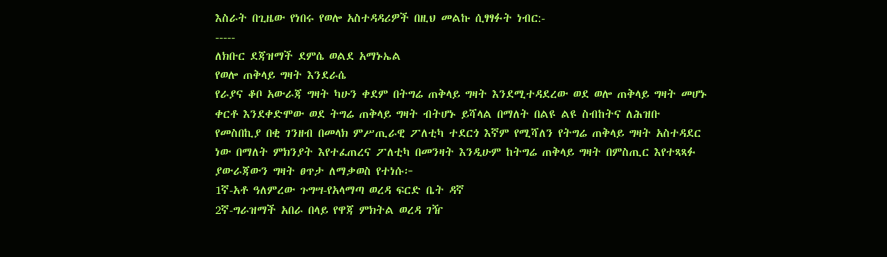እስራት በጊዜው የነበሩ የወሎ አስተዳዳሪዎች በዚህ መልኩ ሲፃፃፉት ነብር:-
-----
ለክቡር ደጃዝማች ደምሴ ወልደ አማኑኤል
የወሎ ጠቅላይ ግዛት እንደራሴ
የራያና ቆቦ አውራጃ ግዛት ካሁን ቀደም በትግሬ ጠቅላይ ግዛት እንደሚተዳደረው ወደ ወሎ ጠቅላይ ግዛት መሆኑ ቀርቶ እንደቀድሞው ወደ ትግሬ ጠቅላይ ግዛት ብትሆኑ ይሻላል በማለት በልዩ ልዩ ስብከትና ለሕዝቡ የመስበኪያ በቂ ገንዘብ በመላክ ምሥጢራዊ ፖለቲካ ተደርጎ እኛም የሚሻለን የትግሬ ጠቅላይ ግዛት አስተዳደር ነው በማለት ምክንያት እየተፈጠረና ፖለቲካ በመንዛት እንዲሁም ከትግሬ ጠቅላይ ግዛት በምስጢር እየተጻጻፉ ያውራጃውን ግዛት ፀጥታ ለማቃወስ የተነሱ፦
1ኛ-አቶ ዓለምረው ጉግሣ-የአላማጣ ወረዳ ፍርድ ቤት ዳኛ
2ኛ-ግራዝማች አበራ በላይ የዋጃ ምክትል ወረዳ ገዥ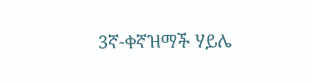3ኛ-ቀኛዝማች ሃይሌ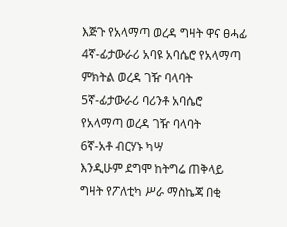እጅጉ የአላማጣ ወረዳ ግዛት ዋና ፀሓፊ
4ኛ-ፊታውራሪ አባዩ አባሴሮ የአላማጣ ምክትል ወረዳ ገዥ ባላባት
5ኛ-ፊታውራሪ ባሪንቶ አባሴሮ የአላማጣ ወረዳ ገዥ ባላባት
6ኛ-አቶ ብርሃኑ ካሣ
እንዲሁም ደግሞ ከትግሬ ጠቅላይ ግዛት የፖለቲካ ሥራ ማስኬጃ በቂ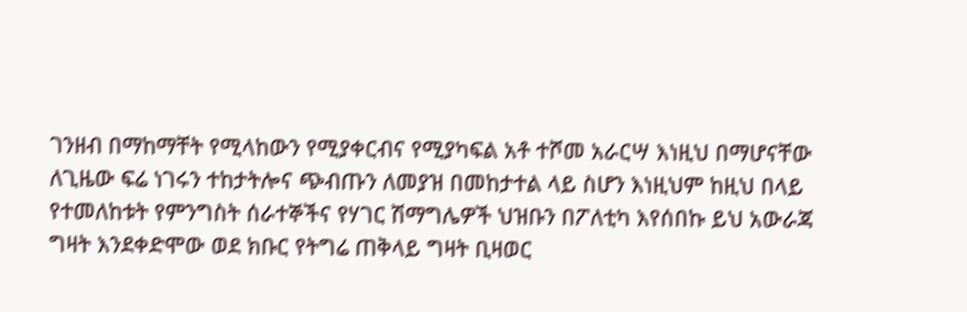ገንዘብ በማከማቸት የሚላከውን የሚያቀርብና የሚያካፍል አቶ ተሾመ አራርሣ እነዚህ በማሆናቸው ለጊዜው ፍሬ ነገሩን ተከታትሎና ጭብጡን ለመያዝ በመከታተል ላይ ስሆን እነዚህም ከዚህ በላይ የተመለከቱት የምንግስት ሰራተኞችና የሃገር ሽማግሌዎች ህዝቡን በፖለቲካ እየሰበኩ ይህ አውራጃ ግዛት እንደቀድሞው ወደ ክቡር የትግሬ ጠቅላይ ግዛት ቢዛወር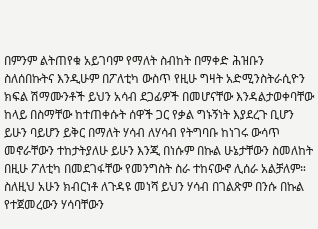በምንም ልትጠየቁ አይገባም የማለት ስብከት በማቀድ ሕዝቡን ስለሰበኩትና እንዲሁም በፖለቲካ ውስጥ የዚሁ ግዛት አድሚንስትራሲዮን ክፍል ሽማሙንቶች ይህን አሳብ ደጋፊዎች በመሆናቸው እንዳልታወቀባቸው ከላይ በስማቸው ከተጠቀሱት ሰዋች ጋር የቃል ግኑኝነት እያደረጉ ቢሆን ይሁን ባይሆን ይቅር በማለት ሃሳብ ለሃሳብ የትግባቡ ከነገሩ ውሳጥ መኖራቸውን ተከታትያለሁ ይሁን እንጂ በነሱም በኩል ሁኔታቸውን ስመለከት በዚሁ ፖለቲካ በመደገፋቸው የመንግስት ስራ ተከናውኖ ሊሰራ አልቻለም።
ስለዚህ አሁን ክብርነቶ ለጉዳዩ መነሻ ይህን ሃሳብ በገልጽም በንሱ በኩል የተጀመረውን ሃሳባቸውን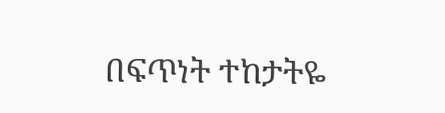በፍጥነት ተከታትዬ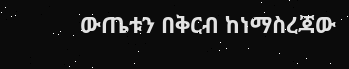ውጤቱን በቅርብ ከነማስረጃው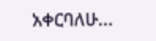አቀርባለሁ...